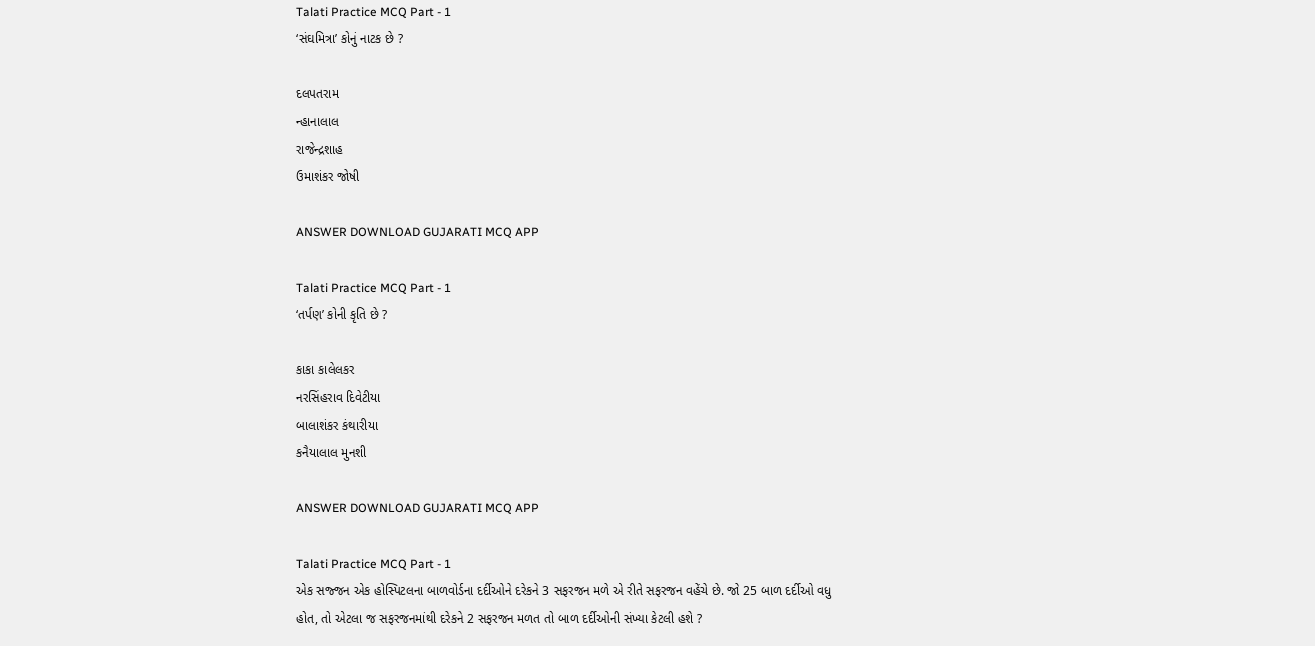Talati Practice MCQ Part - 1
‘સંઘમિત્રા’ કોનું નાટક છે ?

દલપતરામ
ન્હાનાલાલ
રાજેન્દ્રશાહ
ઉમાશંકર જોષી

ANSWER DOWNLOAD GUJARATI MCQ APP

Talati Practice MCQ Part - 1
‘તર્પણ’ કોની કૃતિ છે ?

કાકા કાલેલકર
નરસિંહરાવ દિવેટીયા
બાલાશંકર કંથારીયા
કનૈયાલાલ મુનશી

ANSWER DOWNLOAD GUJARATI MCQ APP

Talati Practice MCQ Part - 1
એક સજ્જન એક હોસ્પિટલના બાળવોર્ડના દર્દીઓને દરેકને 3 સફરજન મળે એ રીતે સફરજન વહેંચે છે. જો 25 બાળ દર્દીઓ વધુ હોત, તો એટલા જ સફરજનમાંથી દરેકને 2 સફરજન મળત તો બાળ દર્દીઓની સંખ્યા કેટલી હશે ?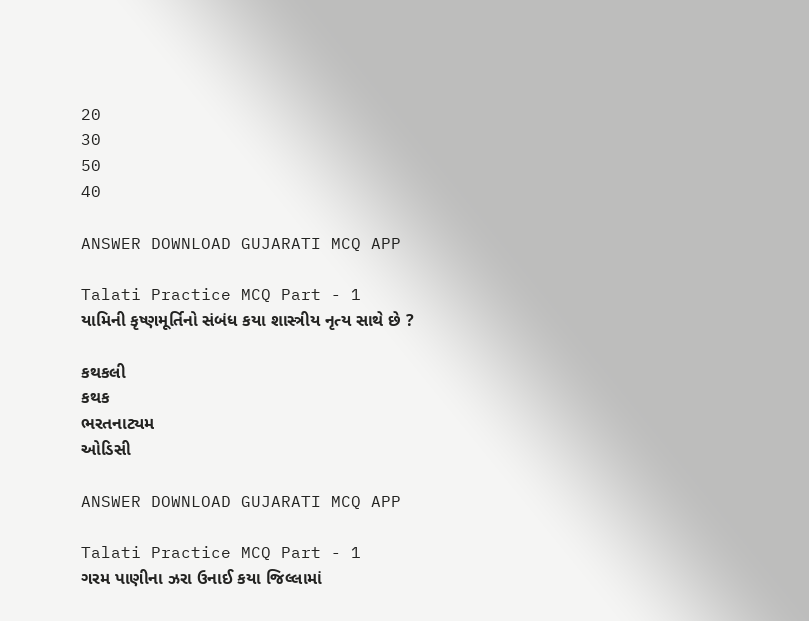20
30
50
40

ANSWER DOWNLOAD GUJARATI MCQ APP

Talati Practice MCQ Part - 1
યામિની કૃષ્ણમૂર્તિનો સંબંધ કયા શાસ્ત્રીય નૃત્ય સાથે છે ?

કથકલી
કથક
ભરતનાટ્યમ
ઓડિસી

ANSWER DOWNLOAD GUJARATI MCQ APP

Talati Practice MCQ Part - 1
ગરમ પાણીના ઝરા ઉનાઈ કયા જિલ્લામાં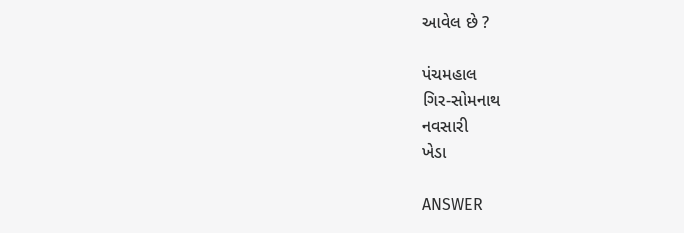આવેલ છે ?

પંચમહાલ
ગિર-સોમનાથ
નવસારી
ખેડા

ANSWER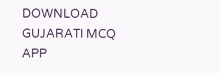DOWNLOAD GUJARATI MCQ APP